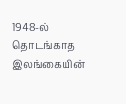1948-ல் தொடங்காத இலங்கையின்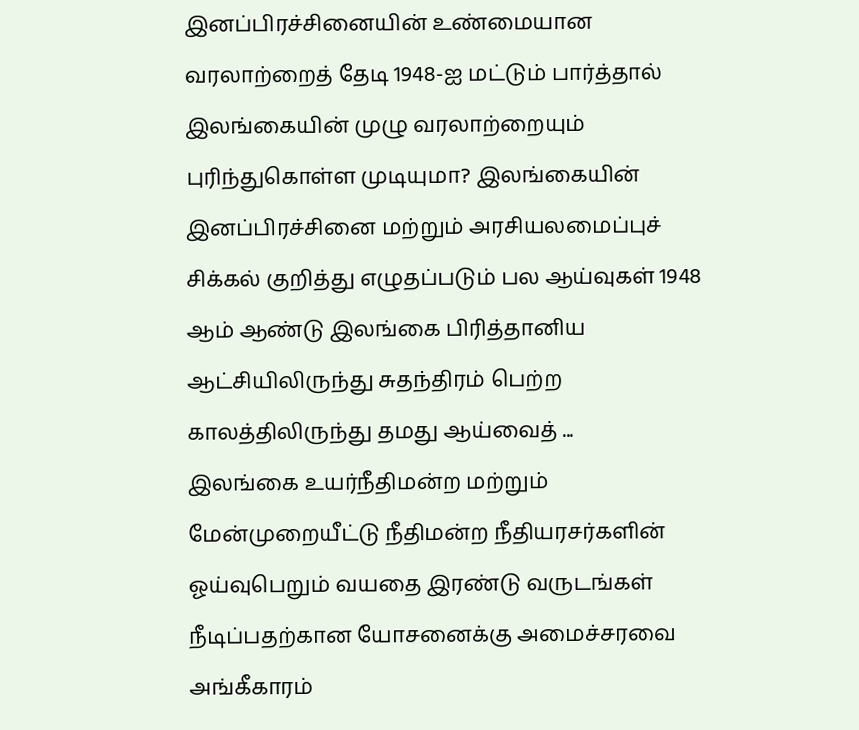இனப்பிரச்சினையின் உண்மையான வரலாற்றைத் தேடி 1948-ஐ மட்டும் பார்த்தால் இலங்கையின் முழு வரலாற்றையும் புரிந்துகொள்ள முடியுமா? இலங்கையின் இனப்பிரச்சினை மற்றும் அரசியலமைப்புச் சிக்கல் குறித்து எழுதப்படும் பல ஆய்வுகள் 1948 ஆம் ஆண்டு இலங்கை பிரித்தானிய ஆட்சியிலிருந்து சுதந்திரம் பெற்ற காலத்திலிருந்து தமது ஆய்வைத் ...
இலங்கை உயர்நீதிமன்ற மற்றும் மேன்முறையீட்டு நீதிமன்ற நீதியரசர்களின் ஓய்வுபெறும் வயதை இரண்டு வருடங்கள் நீடிப்பதற்கான யோசனைக்கு அமைச்சரவை அங்கீகாரம்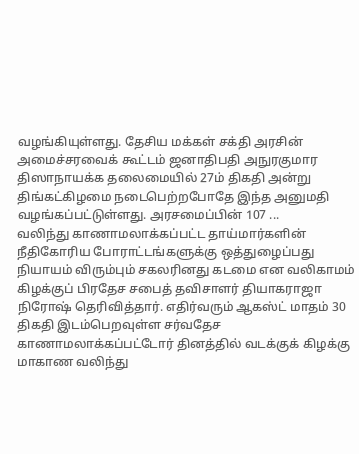வழங்கியுள்ளது. தேசிய மக்கள் சக்தி அரசின் அமைச்சரவைக் கூட்டம் ஜனாதிபதி அநுரகுமார திஸாநாயக்க தலைமையில் 27ம் திகதி அன்று திங்கட்கிழமை நடைபெற்றபோதே இந்த அனுமதி வழங்கப்பட்டுள்ளது. அரசமைப்பின் 107 ...
வலிந்து காணாமலாக்கப்பட்ட தாய்மார்களின் நீதிகோரிய போராட்டங்களுக்கு ஒத்துழைப்பது நியாயம் விரும்பும் சகலரினது கடமை என வலிகாமம் கிழக்குப் பிரதேச சபைத் தவிசாளர் தியாகராஜா நிரோஷ் தெரிவித்தார். எதிர்வரும் ஆகஸ்ட் மாதம் 30 திகதி இடம்பெறவுள்ள சர்வதேச காணாமலாக்கப்பட்டோர் தினத்தில் வடக்குக் கிழக்கு மாகாண வலிந்து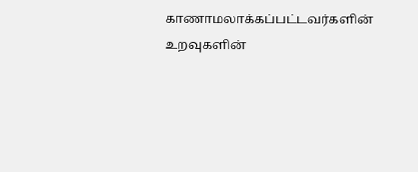காணாமலாக்கப்பட்டவர்களின் உறவுகளின்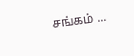சங்கம் ...